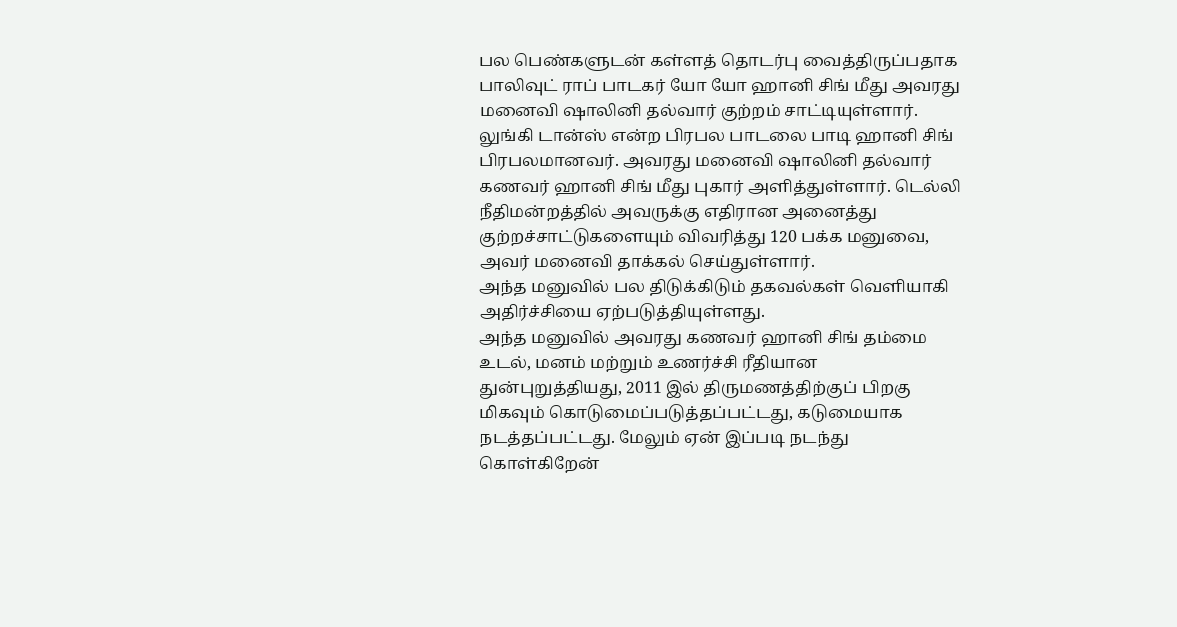பல பெண்களுடன் கள்ளத் தொடர்பு வைத்திருப்பதாக பாலிவுட் ராப் பாடகர் யோ யோ ஹானி சிங் மீது அவரது மனைவி ஷாலினி தல்வார் குற்றம் சாட்டியுள்ளார்.
லுங்கி டான்ஸ் என்ற பிரபல பாடலை பாடி ஹானி சிங் பிரபலமானவர். அவரது மனைவி ஷாலினி தல்வார் கணவர் ஹானி சிங் மீது புகார் அளித்துள்ளார். டெல்லி நீதிமன்றத்தில் அவருக்கு எதிரான அனைத்து குற்றச்சாட்டுகளையும் விவரித்து 120 பக்க மனுவை, அவர் மனைவி தாக்கல் செய்துள்ளார்.
அந்த மனுவில் பல திடுக்கிடும் தகவல்கள் வெளியாகி அதிர்ச்சியை ஏற்படுத்தியுள்ளது.
அந்த மனுவில் அவரது கணவர் ஹானி சிங் தம்மை உடல், மனம் மற்றும் உணர்ச்சி ரீதியான துன்புறுத்தியது, 2011 இல் திருமணத்திற்குப் பிறகு மிகவும் கொடுமைப்படுத்தப்பட்டது, கடுமையாக நடத்தப்பட்டது. மேலும் ஏன் இப்படி நடந்து கொள்கிறேன்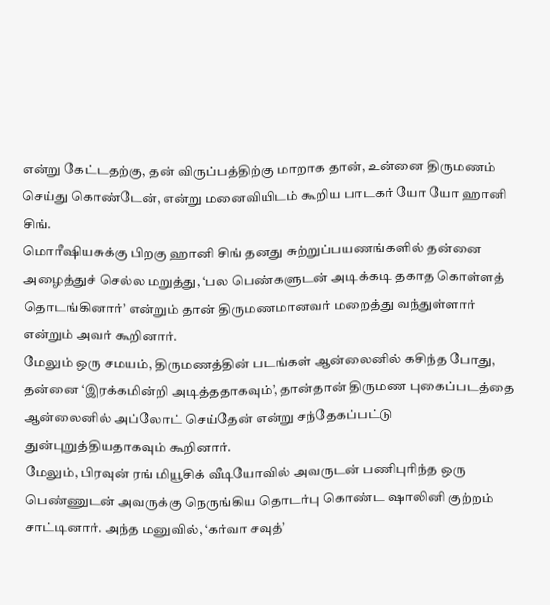என்று கேட்டதற்கு, தன் விருப்பத்திற்கு மாறாக தான், உன்னை திருமணம் செய்து கொண்டேன், என்று மனைவியிடம் கூறிய பாடகர் யோ யோ ஹானி சிங்.
மொரீஷியசுக்கு பிறகு ஹானி சிங் தனது சுற்றுப்பயணங்களில் தன்னை அழைத்துச் செல்ல மறுத்து, ‘பல பெண்களுடன் அடிக்கடி தகாத கொள்ளத் தொடங்கினார்’ என்றும் தான் திருமணமானவர் மறைத்து வந்துள்ளார் என்றும் அவர் கூறினார்.
மேலும் ஒரு சமயம், திருமணத்தின் படங்கள் ஆன்லைனில் கசிந்த போது, தன்னை ‘இரக்கமின்றி அடித்ததாகவும்’, தான்தான் திருமண புகைப்படத்தை ஆன்லைனில் அப்லோட் செய்தேன் என்று சந்தேகப்பட்டு துன்புறுத்தியதாகவும் கூறினார்.
மேலும், பிரவுன் ரங் மியூசிக் வீடியோவில் அவருடன் பணிபுரிந்த ஒரு பெண்ணுடன் அவருக்கு நெருங்கிய தொடர்பு கொண்ட ஷாலினி குற்றம் சாட்டினார். அந்த மனுவில், ‘கர்வா சவுத்’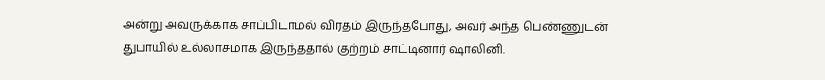அன்று அவருக்காக சாப்பிடாமல் விரதம் இருந்தபோது, அவர் அந்த பெண்ணுடன் துபாயில் உல்லாசமாக இருந்ததால் குற்றம் சாட்டினார் ஷாலினி.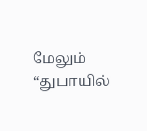மேலும் “துபாயில்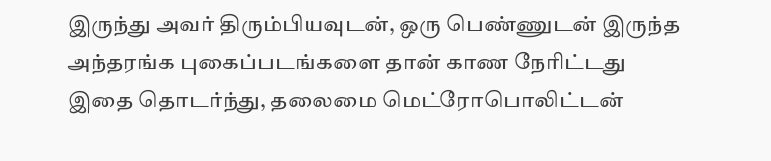இருந்து அவர் திரும்பியவுடன், ஒரு பெண்ணுடன் இருந்த அந்தரங்க புகைப்படங்களை தான் காண நேரிட்டது
இதை தொடர்ந்து, தலைமை மெட்ரோபொலிட்டன்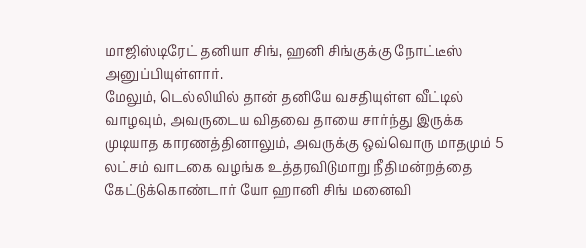மாஜிஸ்டிரேட் தனியா சிங், ஹனி சிங்குக்கு நோட்டீஸ் அனுப்பியுள்ளார்.
மேலும், டெல்லியில் தான் தனியே வசதியுள்ள வீட்டில் வாழவும், அவருடைய விதவை தாயை சார்ந்து இருக்க முடியாத காரணத்தினாலும், அவருக்கு ஒவ்வொரு மாதமும் 5 லட்சம் வாடகை வழங்க உத்தரவிடுமாறு நீதிமன்றத்தை கேட்டுக்கொண்டார் யோ ஹானி சிங் மனைவி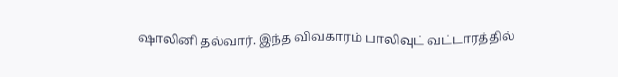ஷாலினி தல்வார். இந்த விவகாரம் பாலிவுட் வட்டாரத்தில்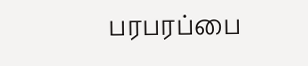பரபரப்பை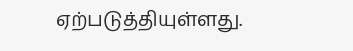ஏற்படுத்தியுள்ளது.